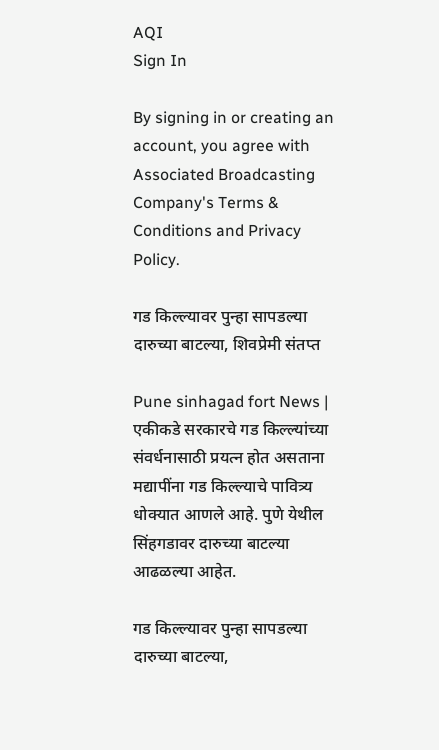AQI
Sign In

By signing in or creating an account, you agree with Associated Broadcasting Company's Terms & Conditions and Privacy Policy.

गड किल्ल्यावर पुन्हा सापडल्या दारुच्या बाटल्या, शिवप्रेमी संतप्त

Pune sinhagad fort News | एकीकडे सरकारचे गड किल्ल्यांच्या संवर्धनासाठी प्रयत्न होत असताना मद्यापींना गड किल्ल्याचे पावित्र्य धोक्यात आणले आहे. पुणे येथील सिंहगडावर दारुच्या बाटल्या आढळल्या आहेत.

गड किल्ल्यावर पुन्हा सापडल्या दारुच्या बाटल्या,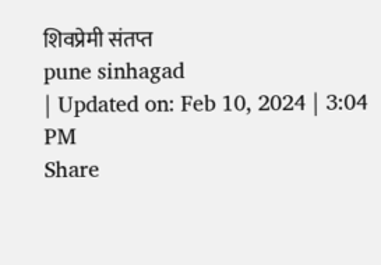शिवप्रेमी संतप्त
pune sinhagad
| Updated on: Feb 10, 2024 | 3:04 PM
Share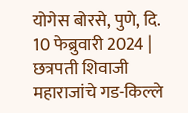योगेस बोरसे, पुणे, दि. 10 फेब्रुवारी 2024 | छत्रपती शिवाजी महाराजांचे गड-किल्ले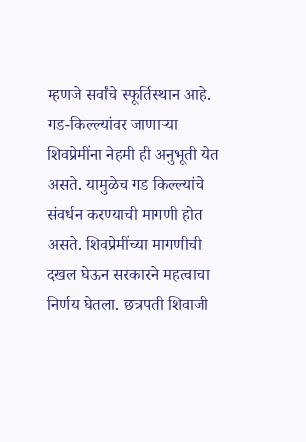म्हणजे सर्वांचे स्फूर्तिस्थान आहे. गड-किल्ल्यांवर जाणाऱ्या शिवप्रेमींना नेहमी ही अनुभूती येत असते. यामुळेच गड किल्ल्यांचे संवर्धन करण्याची मागणी होत असते. शिवप्रेमींच्या मागणीची दखल घेऊन सरकारने महत्वाचा निर्णय घेतला. छत्रपती शिवाजी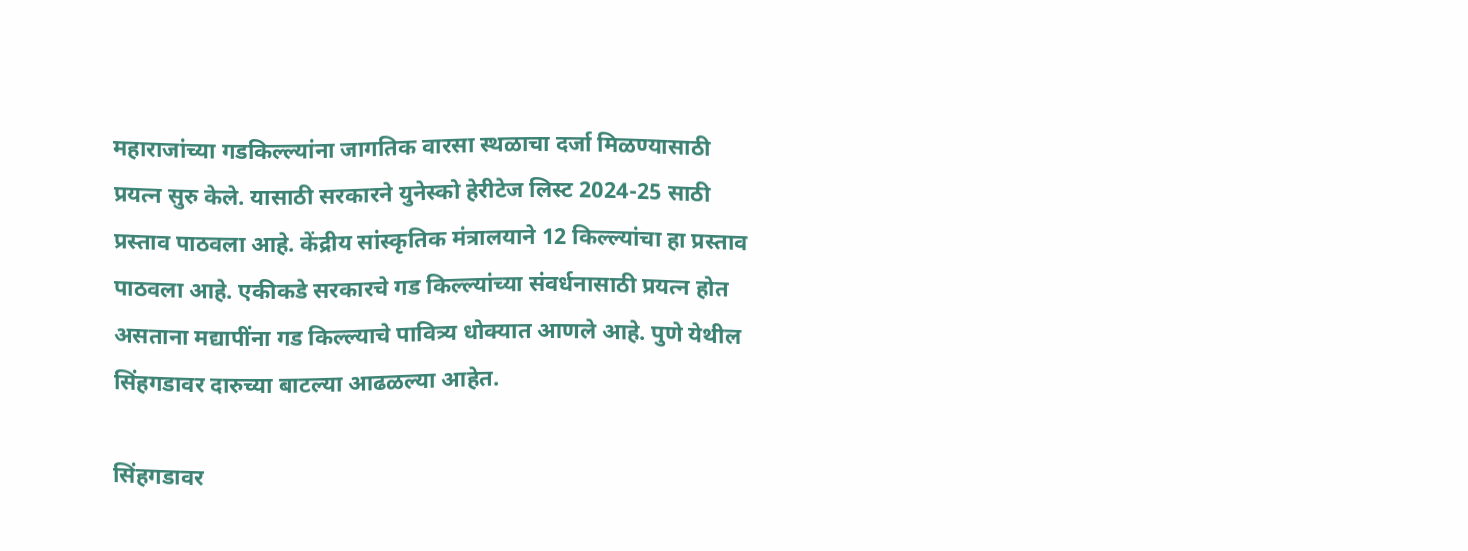महाराजांच्या गडकिल्ल्यांना जागतिक वारसा स्थळाचा दर्जा मिळण्यासाठी प्रयत्न सुरु केले. यासाठी सरकारने युनेस्को हेरीटेज लिस्ट 2024-25 साठी प्रस्ताव पाठवला आहे. केंद्रीय सांस्कृतिक मंत्रालयाने 12 किल्ल्यांचा हा प्रस्ताव पाठवला आहे. एकीकडे सरकारचे गड किल्ल्यांच्या संवर्धनासाठी प्रयत्न होत असताना मद्यापींना गड किल्ल्याचे पावित्र्य धोक्यात आणले आहे. पुणे येथील सिंहगडावर दारुच्या बाटल्या आढळल्या आहेत.

सिंहगडावर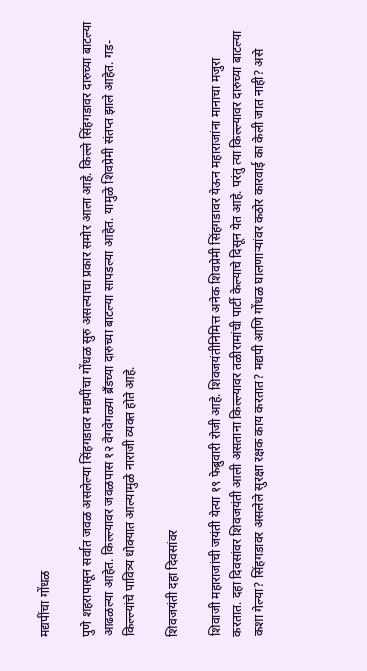मद्यपींचा गोंधळ

पुणे शहरापासून सर्वात जवळ असलेल्या सिंहगडावर मद्यपींचा गोंधळ सुरु असल्याचा प्रकार समोर आला आहे. किल्ले सिंहगडावर दारुच्या बाटल्या आढळल्या आहेत. किल्ल्यावर जवळपास १२ वेगवेगळ्या ब्रँडच्या दारुच्या बाटल्या सापडल्या आहेत. यामुळे शिवप्रेमी संतप्त झाले आहेत. गड-किल्ल्यांचे पावित्र्य धोक्‍यात आल्यामुळे नाराजी व्यक्त होते आहे.

शिवजयंती दहा दिवसांवर

शिवाजी महाराजांची जयंती येत्या १९ फेब्रुवारी रोजी आहे. शिवजयंतीनिमित्त अनेक शिवप्रेमी सिंहगडावर येऊन महाराजांना मानाचा मजुरा करतात. दहा दिवसांवर शिवजयंती आली असताना किल्ल्यावर तळीरामांची पार्टी केल्याचे दिसून येत आहे. परंतु त्या किल्ल्यावर दारुच्या बाटल्या कशा गेल्या? सिंहगडावर असलेले सुरक्षा रक्षक काय करतात? मद्यपी आणि गोंधळ घालणाऱ्यांवर कठोर कारवाई का केली जात नाही? असे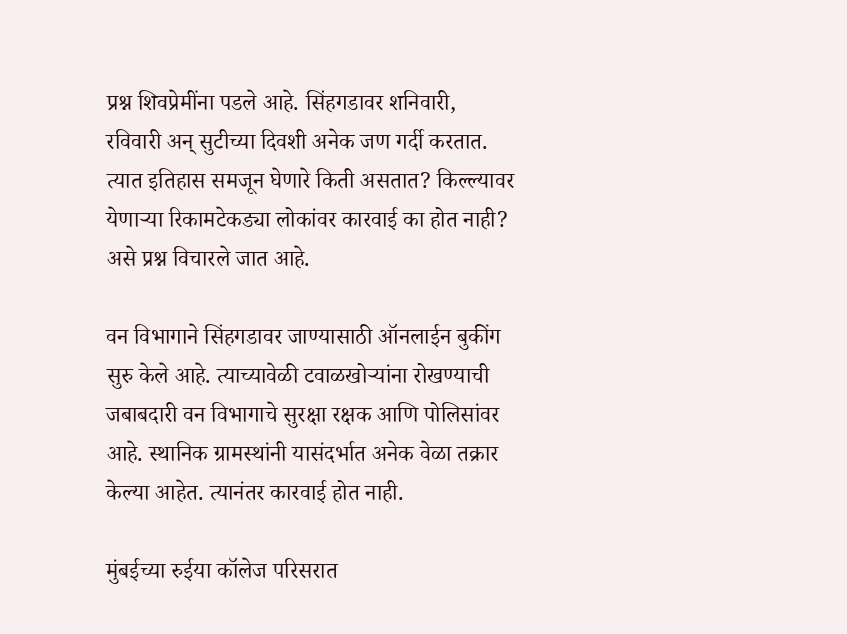प्रश्न शिवप्रेमींना पडले आहे. सिंहगडावर शनिवारी, रविवारी अन् सुटीच्या दिवशी अनेक जण गर्दी करतात. त्यात इतिहास समजून घेणारे किती असतात? किल्ल्यावर येणाऱ्या रिकामटेकड्या लोकांवर कारवाई का होत नाही? असे प्रश्न विचारले जात आहे.

वन विभागाने सिंहगडावर जाण्यासाठी ऑनलाईन बुकींग सुरु केले आहे. त्याच्यावेळी टवाळखोऱ्यांना रोखण्याची जबाबदारी वन विभागाचे सुरक्षा रक्षक आणि पोलिसांवर आहे. स्थानिक ग्रामस्थांनी यासंदर्भात अनेक वेळा तक्रार केल्या आहेत. त्यानंतर कारवाई होत नाही.

मुंबईच्या रुईया कॉलेज परिसरात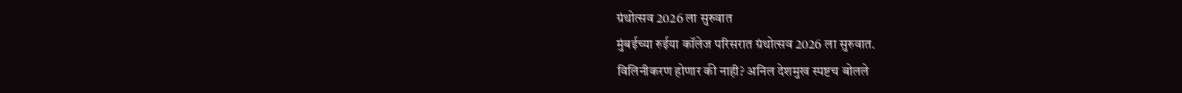ग्रंथोत्सव 2026 ला सुरुवात
मुंबईच्या रुईया कॉलेज परिसरात ग्रंथोत्सव 2026 ला सुरुवात.
विलिनीकरण होणार की नाही? अनिल देशमुख स्पष्टच बोलले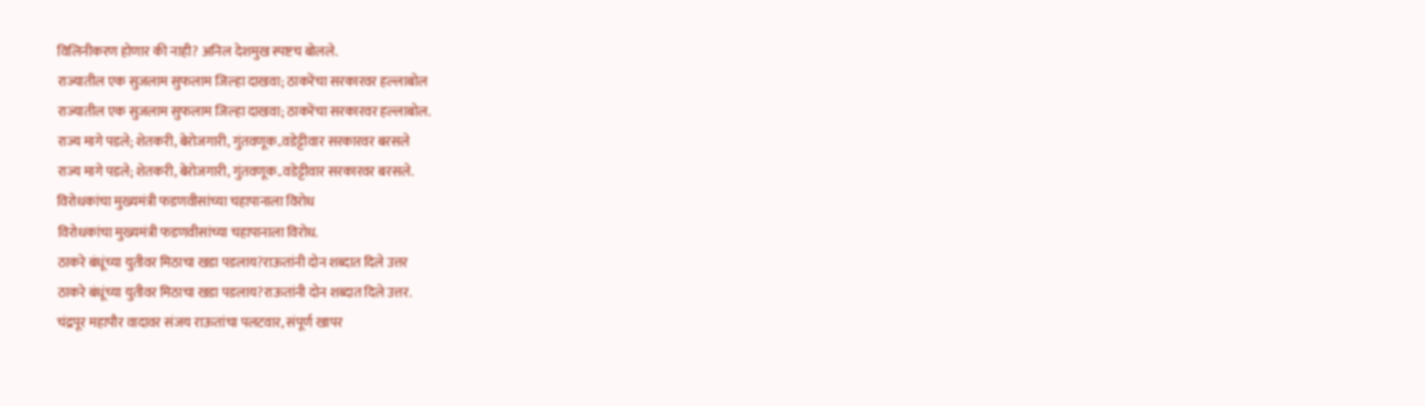विलिनीकरण होणार की नाही? अनिल देशमुख स्पष्टच बोलले.
राज्यातील एक सुजलाम सुफलाम जिल्हा दाखवा; ठाकरेंचा सरकारवर हल्लाबोल
राज्यातील एक सुजलाम सुफलाम जिल्हा दाखवा; ठाकरेंचा सरकारवर हल्लाबोल.
राज्य मागे पडले; शेतकरी, बेरोजगारी, गुंतवणूक..वडेट्टीवार सरकारवर बरसले
राज्य मागे पडले; शेतकरी, बेरोजगारी, गुंतवणूक..वडेट्टीवार सरकारवर बरसले.
विरोधकांचा मुख्यमंत्री फडणवीसांच्या चहापानाला विरोध
विरोधकांचा मुख्यमंत्री फडणवीसांच्या चहापानाला विरोध.
ठाकरे बंधूंच्या युतीवर मिठाचा खडा पडलाय?राऊतांनी दोन शब्दात दिले उत्तर
ठाकरे बंधूंच्या युतीवर मिठाचा खडा पडलाय?राऊतांनी दोन शब्दात दिले उत्तर.
चंद्रपूर महापौर वादावर संजय राऊतांचा पलटवार, संपूर्ण खापर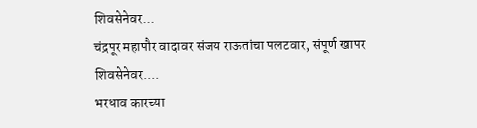शिवसेनेवर...
चंद्रपूर महापौर वादावर संजय राऊतांचा पलटवार, संपूर्ण खापर शिवसेनेवर....
भरधाव कारच्या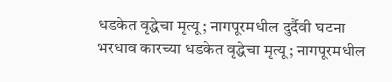धडकेत वृद्धेचा मृत्यू; नागपूरमधील दुर्दैवी घटना
भरधाव कारच्या धडकेत वृद्धेचा मृत्यू; नागपूरमधील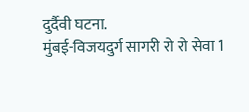दुर्दैवी घटना.
मुंबई-विजयदुर्ग सागरी रो रो सेवा 1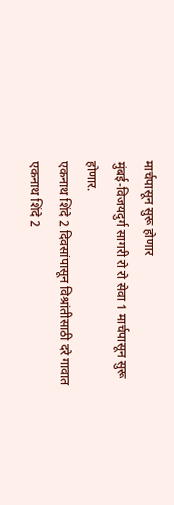मार्चपासून सुरू होणार
मुंबई-विजयदुर्ग सागरी रो रो सेवा 1 मार्चपासून सुरू होणार.
एकनाथ शिंदे 2 दिवसांपासून विश्रांतीसाठी दरे गावात
एकनाथ शिंदे 2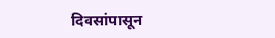दिवसांपासून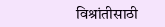विश्रांतीसाठी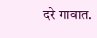दरे गावात.